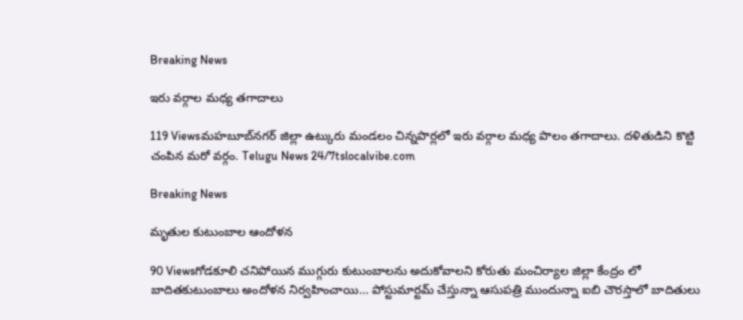Breaking News

ఇరు వర్గాల మధ్య తగాదాలు

119 Viewsమహబూబ్‌నగర్ జిల్లా ఉట్కురు మండలం చిన్నపొర్లలో ఇరు వర్గాల మధ్య పొలం తగాదాలు. దళితుడిని కొట్టి చంపిన మరో వర్గం. Telugu News 24/7tslocalvibe.com

Breaking News

మృతుల కుటుంబాల ఆందోళన

90 Viewsగోడకూలి చనిపోయిన ‌ముగ్గురు కుటుంబాలను అదుకోవాలని కోరుతు మంచిర్యాల జిల్లా కేంద్రం లో‌ బాదిత‌కుటుంబాలు అందోళన నిర్వహించాయి… పోస్టుమార్టమ్ చేస్తున్నా ఆసుపత్రి ముందున్నా ఐబి చౌరస్తాలో బాదితులు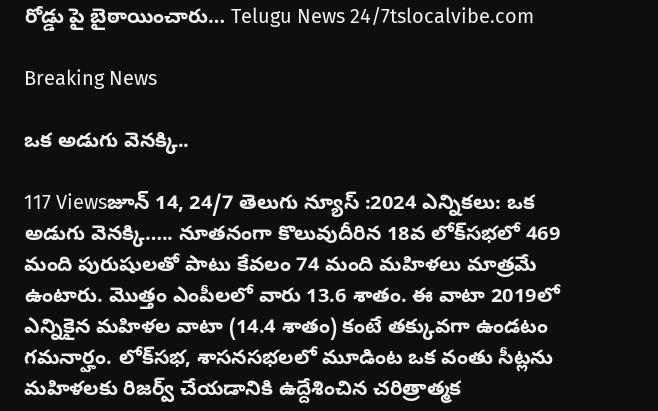రోడ్డు పై బైఠాయించారు… Telugu News 24/7tslocalvibe.com

Breaking News

ఒక అడుగు వెనక్కి..

117 Viewsజూన్ 14, 24/7 తెలుగు న్యూస్ :2024 ఎన్నికలు: ఒక అడుగు వెనక్కి….. నూతనంగా కొలువుదీరిన 18వ లోక్‌సభలో 469 మంది పురుషులతో పాటు కేవలం 74 మంది మహిళలు మాత్రమే ఉంటారు. మొత్తం ఎంపీలలో వారు 13.6 శాతం. ఈ వాటా 2019లో ఎన్నికైన మహిళల వాటా (14.4 శాతం) కంటే తక్కువగా ఉండటం గమనార్హం. లోక్‌సభ, శాసనసభలలో మూడింట ఒక వంతు సీట్లను మహిళలకు రిజర్వ్‌ చేయడానికి ఉద్దేశించిన చరిత్రాత్మక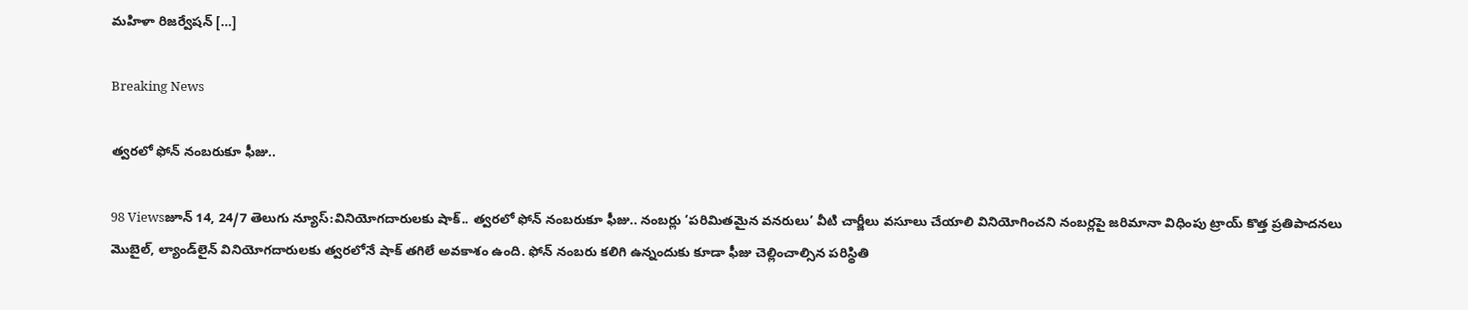మహిళా రిజర్వేషన్‌ […]

Breaking News

త్వరలో ఫోన్‌ నంబరుకూ ఫీజు..

98 Viewsజూన్ 14, 24/7 తెలుగు న్యూస్:వినియోగదారులకు షాక్‌.. త్వరలో ఫోన్‌ నంబరుకూ ఫీజు.. నంబర్లు ‘పరిమితమైన వనరులు’ వీటి చార్జీలు వసూలు చేయాలి వినియోగించని నంబర్లపై జరిమానా విధింపు ట్రాయ్‌ కొత్త ప్రతిపాదనలు మొబైల్‌, ల్యాండ్‌లైన్‌ వినియోగదారులకు త్వరలోనే షాక్‌ తగిలే అవకాశం ఉంది. ఫోన్‌ నంబరు కలిగి ఉన్నందుకు కూడా ఫీజు చెల్లించాల్సిన పరిస్థితి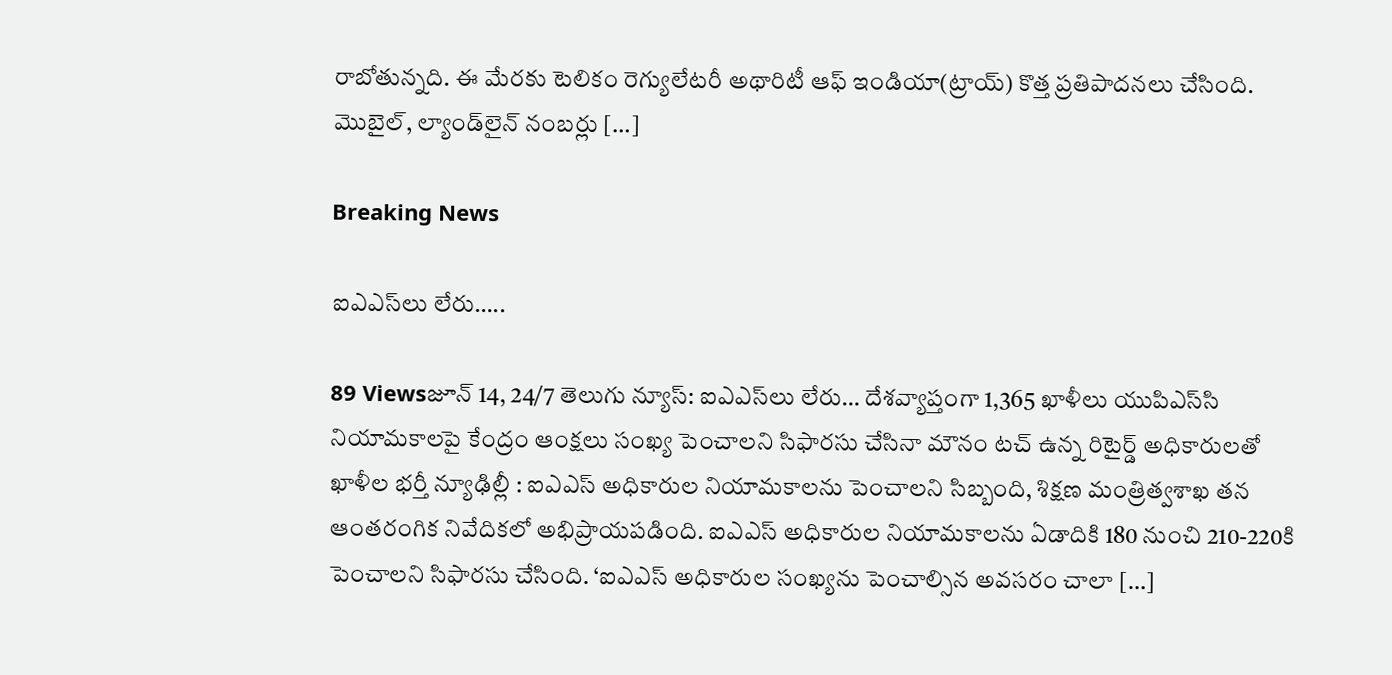రాబోతున్నది. ఈ మేరకు టెలికం రెగ్యులేటరీ అథారిటీ ఆఫ్‌ ఇండియా(ట్రాయ్‌) కొత్త ప్రతిపాదనలు చేసింది. మొబైల్‌, ల్యాండ్‌లైన్‌ నంబర్లు […]

Breaking News

ఐఎఎస్‌లు లేరు…..

89 Viewsజూన్ 14, 24/7 తెలుగు న్యూస్: ఐఎఎస్‌లు లేరు… దేశవ్యాప్తంగా 1,365 ఖాళీలు యుపిఎస్‌సి నియామకాలపై కేంద్రం ఆంక్షలు సంఖ్య పెంచాలని సిఫారసు చేసినా మౌనం టచ్‌ ఉన్న రిటైర్డ్‌ అధికారులతో ఖాళీల భర్తీ న్యూఢిల్లీ : ఐఎఎస్‌ అధికారుల నియామకాలను పెంచాలని సిబ్బంది, శిక్షణ మంత్రిత్వశాఖ తన ఆంతరంగిక నివేదికలో అభిప్రాయపడింది. ఐఎఎస్‌ అధికారుల నియామకాలను ఏడాదికి 180 నుంచి 210-220కి పెంచాలని సిఫారసు చేసింది. ‘ఐఎఎస్‌ అధికారుల సంఖ్యను పెంచాల్సిన అవసరం చాలా […]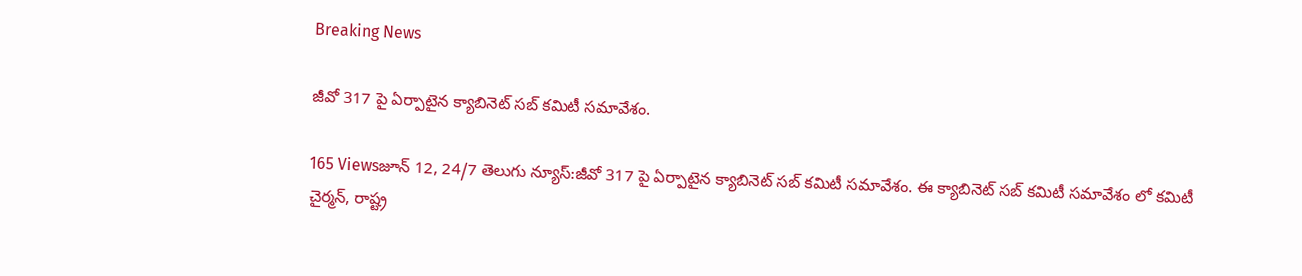Breaking News

జీవో 317 పై ఏర్పాటైన క్యాబినెట్ సబ్ కమిటీ సమావేశం.

165 Viewsజూన్ 12, 24/7 తెలుగు న్యూస్:జీవో 317 పై ఏర్పాటైన క్యాబినెట్ సబ్ కమిటీ సమావేశం. ఈ క్యాబినెట్ సబ్ కమిటీ సమావేశం లో కమిటీ చైర్మన్, రాష్ట్ర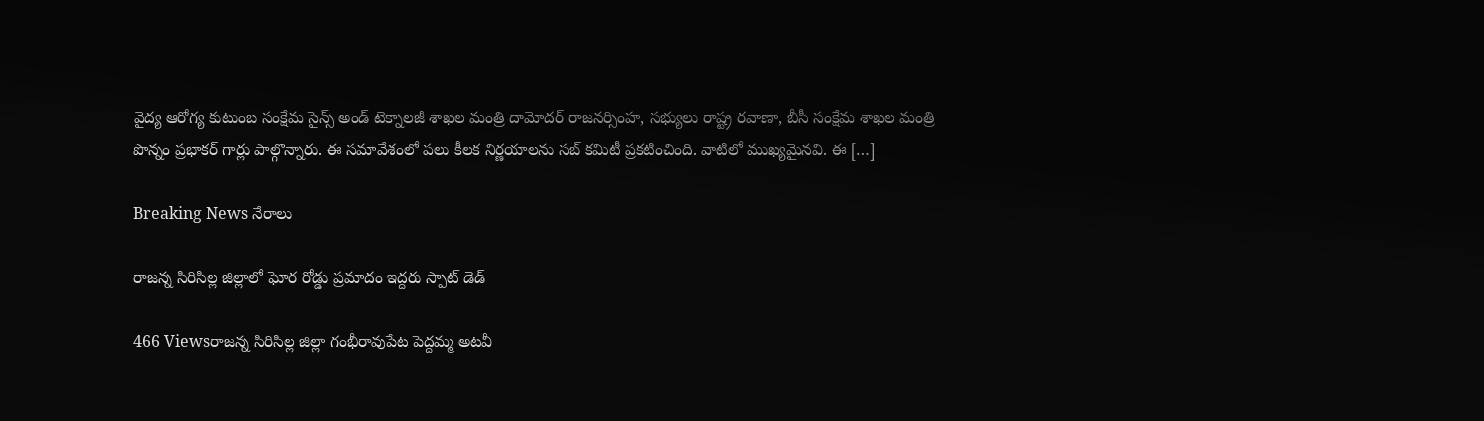వైద్య ఆరోగ్య కుటుంబ సంక్షేమ సైన్స్ అండ్ టెక్నాలజీ శాఖల మంత్రి దామోదర్ రాజనర్సింహ, సభ్యులు రాష్ట్ర రవాణా, బీసీ సంక్షేమ శాఖల మంత్రి పొన్నం ప్రభాకర్ గార్లు పాల్గొన్నారు. ఈ సమావేశంలో పలు కీలక నిర్ణయాలను సబ్ కమిటీ ప్రకటించింది. వాటిలో ముఖ్యమైనవి. ఈ […]

Breaking News నేరాలు

రాజన్న సిరిసిల్ల జిల్లాలో ఘోర రోడ్డు ప్రమాదం ఇద్దరు స్పాట్ డెడ్

466 Viewsరాజన్న సిరిసిల్ల జిల్లా గంభీరావుపేట పెద్దమ్మ అటవీ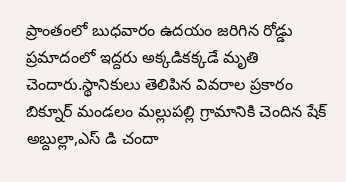ప్రాంతంలో బుధవారం ఉదయం జరిగిన రోడ్డు ప్రమాదంలో ఇద్దరు అక్కడికక్కడే మృతి చెందారు.స్థానికులు తెలిపిన వివరాల ప్రకారం బిక్నూర్ మండలం మల్లుపల్లి గ్రామానికి చెందిన షేక్ అబ్దుల్లా,ఎస్ డి చందా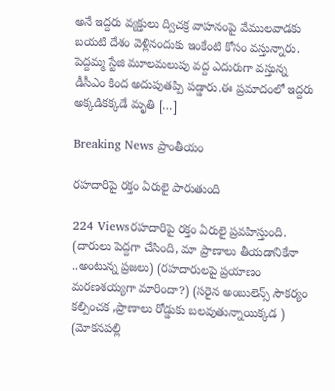అనే ఇద్దరు వ్యక్తులు ద్విచక్ర వాహనంపై వేములవాడకు బయటి దేశం వెళ్లినందుకు ఇంకేంటి కోసం వస్తున్నారు. పెద్దమ్మ స్టేజి మూలమలుపు వద్ద ఎదురుగా వస్తున్న డీసీఎం కింద అదుపుతప్పి పడ్డారు.ఈ ప్రమాదంలో ఇద్దరు అక్కడికక్కడే మృతి […]

Breaking News ప్రాంతీయం

రహదారిపై రక్తం ఏరులై పారుతుంది

224 Viewsరహదారిపై రక్తం ఏరులై ప్రవహిస్తుంది. (దారులు పెద్దగా చేసింది, మా ప్రాణాలు తీయడానికేనా ..అంటున్న ప్రజలు) (రహదారులపై ప్రయాణం మరణశయ్యగా మారిందా?) (సరైన అంబులెన్స్ సౌకర్యం కల్పించక ,ప్రాణాలు రోడ్డుకు బలవుతున్నాయిక్కడ ) (మోకనపల్లి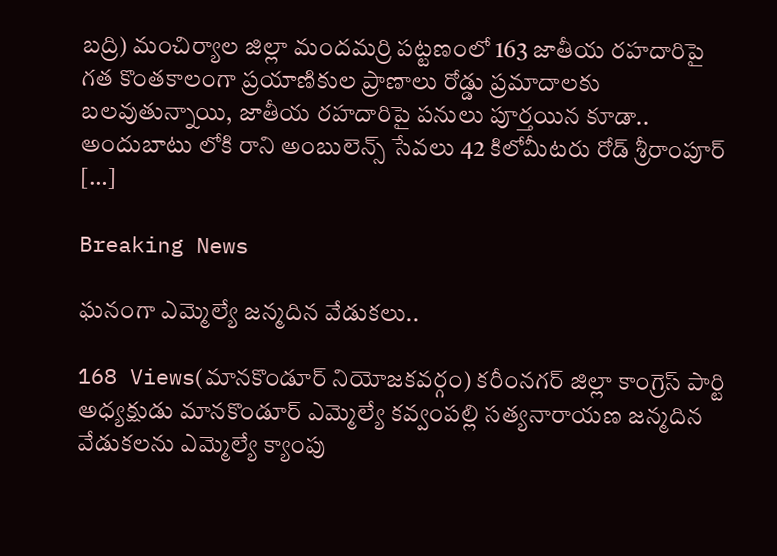బద్రి) మంచిర్యాల జిల్లా మందమర్రి పట్టణంలో 163 జాతీయ రహదారిపై గత కొంతకాలంగా ప్రయాణికుల ప్రాణాలు రోడ్డు ప్రమాదాలకు బలవుతున్నాయి, జాతీయ రహదారిపై పనులు పూర్తయిన కూడా.. అందుబాటు లోకి రాని అంబులెన్స్ సేవలు 42 కిలోమీటరు రోడ్ శ్రీరాంపూర్ […]

Breaking News

ఘనంగా ఎమ్మెల్యే జన్మదిన వేడుకలు..

168 Views(మానకొండూర్ నియోజకవర్గం) కరీంనగర్ జిల్లా కాంగ్రెస్ పార్టి అధ్యక్షుడు మానకొండూర్ ఎమ్మెల్యే కవ్వంపల్లి సత్యనారాయణ జన్మదిన వేడుకలను ఎమ్మెల్యే క్యాంపు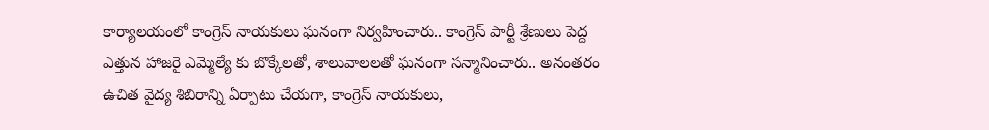కార్యాలయంలో కాంగ్రెస్ నాయకులు ఘనంగా నిర్వహించారు.. కాంగ్రెస్ పార్టీ శ్రేణులు పెద్ద ఎత్తున హాజరై ఎమ్మెల్యే కు బొక్కేలతో, శాలువాలలతో ఘనంగా సన్మానించారు.. అనంతరం ఉచిత వైద్య శిబిరాన్ని ఏర్పాటు చేయగా, కాంగ్రెస్ నాయకులు,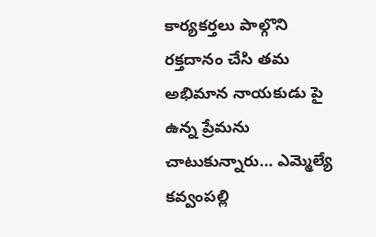కార్యకర్తలు పాల్గొని రక్తదానం చేసి తమ అభిమాన నాయకుడు పై ఉన్న ప్రేమను చాటుకున్నారు… ఎమ్మెల్యే కవ్వంపల్లి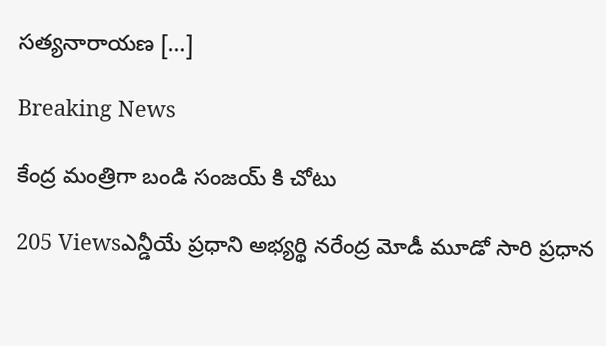సత్యనారాయణ […]

Breaking News

కేంద్ర మంత్రిగా బండి సంజయ్ కి చోటు

205 Viewsఎన్డీయే ప్రధాని అభ్యర్థి నరేంద్ర మోడీ మూడో సారి ప్రధాన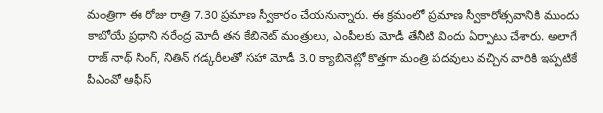మంత్రిగా ఈ రోజు రాత్రి 7.30 ప్రమాణ స్వీకారం చేయనున్నారు. ఈ క్రమంలో ప్రమాణ స్వీకారోత్సవానికి ముందు కాబోయే ప్రధాని నరేంద్ర మోదీ తన కేబినెట్ మంత్రులు, ఎంపీలకు మోడీ తేనీటి విందు ఏర్పాటు చేశారు. అలాగే రాజ్ నాథ్ సింగ్, నితిన్ గడ్కరీలతో సహా మోడీ 3.0 క్యాబినెట్లో కొత్తగా మంత్రి పదవులు వచ్చిన వారికి ఇప్పటికే పీఎంవో ఆఫీస్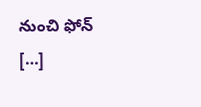నుంచి ఫోన్ […]